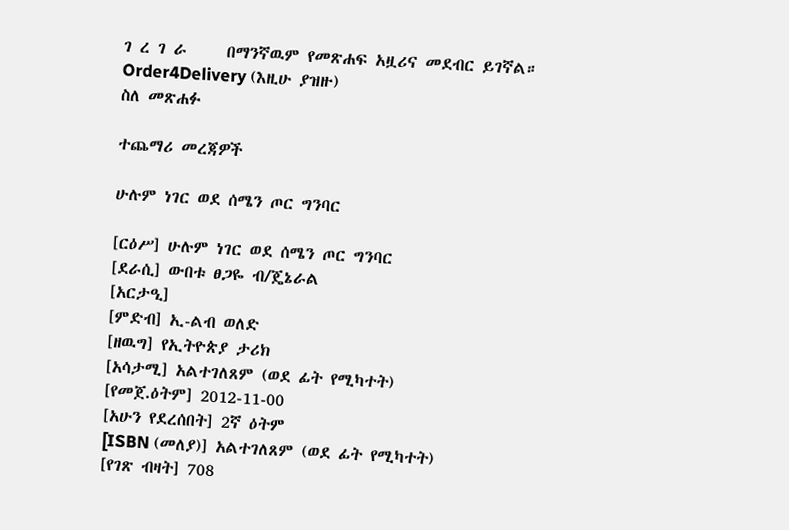ገ ረ ገ ራ     በማንኛዉም የመጽሐፍ አዟሪና መደብር ይገኛል።     Order4Delivery (እዚሁ ያዝዙ)
ስለ መጽሐፉ

ተጨማሪ መረጃዎች

ሁሉም ነገር ወደ ሰሜን ጦር ግንባር

[ርዕሥ] ሁሉም ነገር ወደ ሰሜን ጦር ግንባር
[ደራሲ] ውበቱ ፀጋዬ ብ/ጄኔራል
[አርታዒ]
[ምድብ] ኢ-ልብ ወለድ
[ዘዉግ] የኢትዮጵያ ታሪክ
[አሳታሚ] አልተገለጸም (ወደ ፊት የሚካተት)
[የመጀ.ዕትም] 2012-11-00
[አሁን የደረሰበት] 2ኛ ዕትም
[ISBN (መለያ)] አልተገለጸም (ወደ ፊት የሚካተት)
[የገጽ ብዛት] 708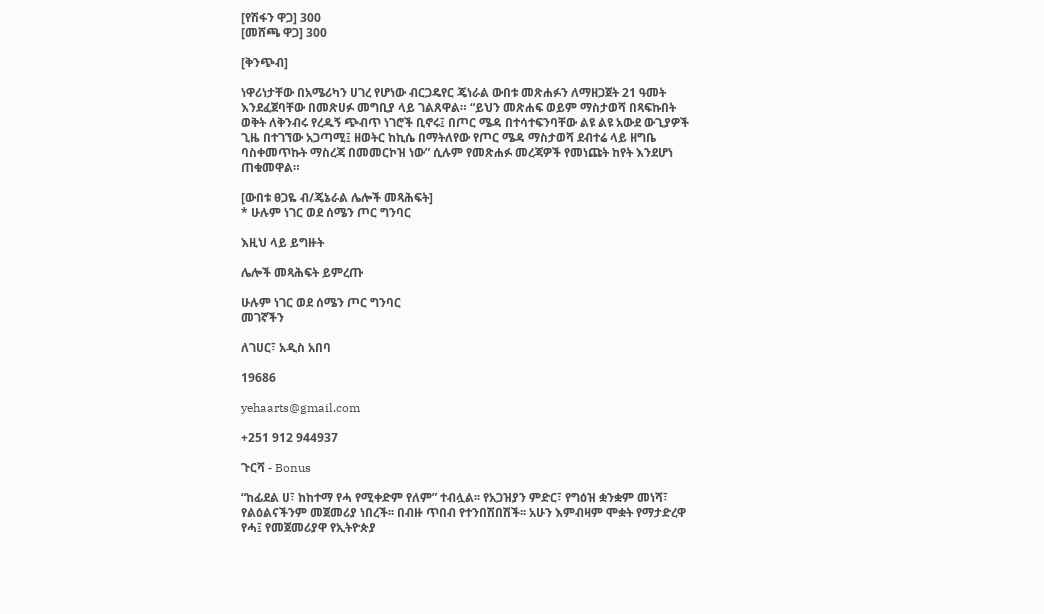[የሽፋን ዋጋ] 300
[መሸጫ ዋጋ] 300

[ቅንጭብ]

ነዋሪነታቸው በአሜሪካን ሀገረ የሆነው ብርጋዴየር ጄነራል ውበቱ መጽሐፉን ለማዘጋጀት 21 ዓመት እንደፈጀባቸው በመጽሀፉ መግቢያ ላይ ገልጸዋል። “ይህን መጽሐፍ ወይም ማስታወሻ በጻፍኩበት ወቅት ለቅንብሩ የረዱኝ ጭብጥ ነገሮች ቢኖሩ፤ በጦር ሜዳ በተሳተፍንባቸው ልዩ ልዩ አውደ ውጊያዎች ጊዜ በተገኘው አጋጣሚ፤ ዘወትር ከኪሴ በማትለየው የጦር ሜዳ ማስታወሻ ደብተሬ ላይ ዘግቤ ባስቀመጥኩት ማስረጃ በመመርኮዝ ነው” ሲሉም የመጽሐፉ መረጃዎች የመነጩት ከየት እንደሆነ ጠቁመዋል።

[ውበቱ ፀጋዬ ብ/ጄኔራል ሌሎች መጻሕፍት]
* ሁሉም ነገር ወደ ሰሜን ጦር ግንባር

እዚህ ላይ ይግዙት

ሌሎች መጻሕፍት ይምረጡ

ሁሉም ነገር ወደ ሰሜን ጦር ግንባር
መገኛችን

ለገሀር፣ አዲስ አበባ

19686

yehaarts@gmail.com

+251 912 944937

ጉርሻ - Bonus

“ከፊደል ሀ፣ ከከተማ የሓ የሚቀድም የለም” ተብሏል፡፡ የአጋዝያን ምድር፣ የግዕዝ ቋንቋም መነሻ፣ የልዕልናችንም መጀመሪያ ነበረች፡፡ በብዙ ጥበብ የተንበሽበሽች፡፡ አሁን እምብዛም ሞቋት የማታድረዋ የሓ፤ የመጀመሪያዋ የኢትዮጵያ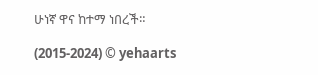ሁነኛ ዋና ከተማ ነበረች።

(2015-2024) © yehaarts